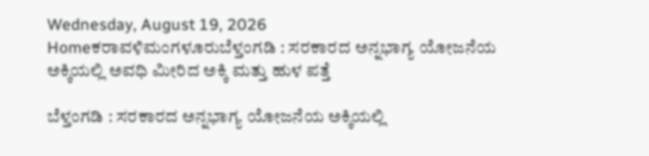Wednesday, August 19, 2026
Homeಕರಾವಳಿಮಂಗಳೂರುಬೆಳ್ತಂಗಡಿ : ಸರಕಾರದ ಅನ್ನಭಾಗ್ಯ ಯೋಜನೆಯ ಅಕ್ಕಿಯಲ್ಲಿ ಅವಧಿ ಮೀರಿದ ಅಕ್ಕಿ ಮತ್ತು ಹುಳ ಪತ್ತೆ

ಬೆಳ್ತಂಗಡಿ : ಸರಕಾರದ ಅನ್ನಭಾಗ್ಯ ಯೋಜನೆಯ ಅಕ್ಕಿಯಲ್ಲಿ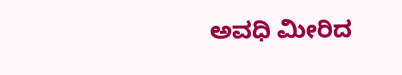ಅವಧಿ ಮೀರಿದ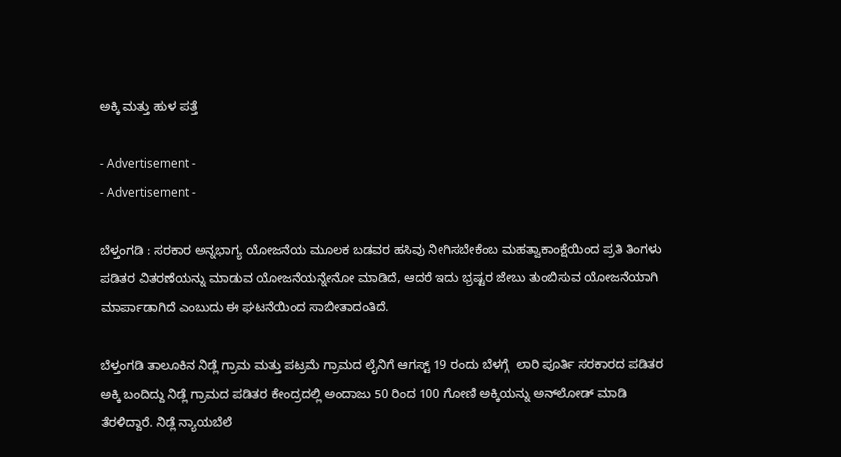ಅಕ್ಕಿ ಮತ್ತು ಹುಳ ಪತ್ತೆ

- Advertisement -
- Advertisement -

ಬೆಳ್ತಂಗಡಿ : ಸರಕಾರ ಅನ್ನಭಾಗ್ಯ ಯೋಜನೆಯ ಮೂಲಕ ಬಡವರ ಹಸಿವು ನೀಗಿಸಬೇಕೆಂಬ ಮಹತ್ವಾಕಾಂಕ್ಷೆಯಿಂದ ಪ್ರತಿ ತಿಂಗಳು ಪಡಿತರ ವಿತರಣೆಯನ್ನು ಮಾಡುವ ಯೋಜನೆಯನ್ನೇನೋ ಮಾಡಿದೆ, ಆದರೆ ಇದು ಭ್ರಷ್ಟರ ಜೇಬು ತುಂಬಿಸುವ ಯೋಜನೆಯಾಗಿ ಮಾರ್ಪಾಡಾಗಿದೆ ಎಂಬುದು ಈ ಘಟನೆಯಿಂದ ಸಾಬೀತಾದಂತಿದೆ.

ಬೆಳ್ತಂಗಡಿ ತಾಲೂಕಿನ ನಿಡ್ಲೆ ಗ್ರಾಮ ಮತ್ತು ಪಟ್ರಮೆ ಗ್ರಾಮದ ಲೈನಿಗೆ ಆಗಸ್ಟ್ 19 ರಂದು ಬೆಳಗ್ಗೆ  ಲಾರಿ ಪೂರ್ತಿ ಸರಕಾರದ ಪಡಿತರ ಅಕ್ಕಿ ಬಂದಿದ್ದು ನಿಡ್ಲೆ ಗ್ರಾಮದ ಪಡಿತರ ಕೇಂದ್ರದಲ್ಲಿ ಅಂದಾಜು 50 ರಿಂದ 100 ಗೋಣಿ ಅಕ್ಕಿಯನ್ನು ಅನ್‌ಲೋಡ್ ಮಾಡಿ ತೆರಳಿದ್ದಾರೆ. ನಿಡ್ಲೆ ನ್ಯಾಯಬೆಲೆ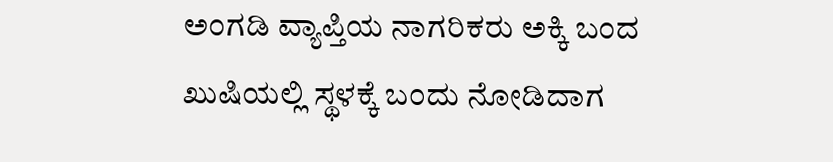ಅಂಗಡಿ ವ್ಯಾಪ್ತಿಯ ನಾಗರಿಕರು ಅಕ್ಕಿ ಬಂದ ಖುಷಿಯಲ್ಲಿ ಸ್ಥಳಕ್ಕೆ ಬಂದು ನೋಡಿದಾಗ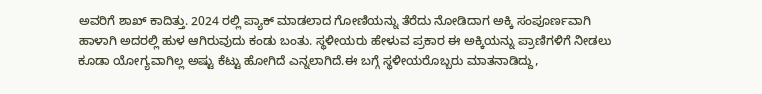ಅವರಿಗೆ ಶಾಖ್ ಕಾದಿತ್ತು. 2024 ರಲ್ಲಿ ಪ್ಯಾಕ್ ಮಾಡಲಾದ ಗೋಣಿಯನ್ನು ತೆರೆದು ನೋಡಿದಾಗ ಅಕ್ಕಿ ಸಂಪೂರ್ಣವಾಗಿ ಹಾಳಾಗಿ ಅದರಲ್ಲಿ ಹುಳ ಆಗಿರುವುದು ಕಂಡು ಬಂತು. ಸ್ಥಳೀಯರು ಹೇಳುವ ಪ್ರಕಾರ ಈ ಅಕ್ಕಿಯನ್ನು ಪ್ರಾಣಿಗಳಿಗೆ ನೀಡಲು ಕೂಡಾ ಯೋಗ್ಯವಾಗಿಲ್ಲ ಅಷ್ಟು ಕೆಟ್ಟು ಹೋಗಿದೆ ಎನ್ನಲಾಗಿದೆ.ಈ ಬಗ್ಗೆ ಸ್ಥಳೀಯರೊಬ್ಬರು ಮಾತನಾಡಿದ್ದು,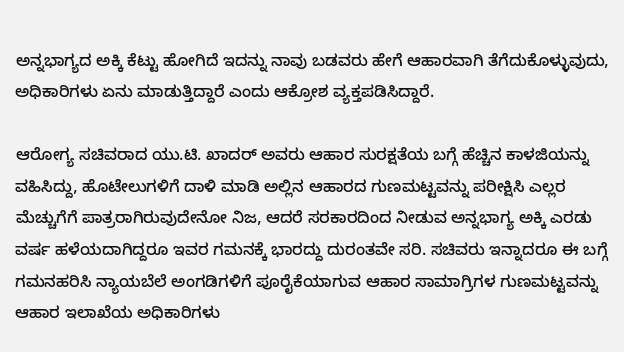ಅನ್ನಭಾಗ್ಯದ ಅಕ್ಕಿ ಕೆಟ್ಟು ಹೋಗಿದೆ ಇದನ್ನು ನಾವು ಬಡವರು ಹೇಗೆ ಆಹಾರವಾಗಿ ತೆಗೆದುಕೊಳ್ಳುವುದು, ಅಧಿಕಾರಿಗಳು ಏನು ಮಾಡುತ್ತಿದ್ದಾರೆ ಎಂದು ಆಕ್ರೋಶ ವ್ಯಕ್ತಪಡಿಸಿದ್ದಾರೆ.

ಆರೋಗ್ಯ ಸಚಿವರಾದ ಯು.ಟಿ. ಖಾದರ್ ಅವರು ಆಹಾರ ಸುರಕ್ಷತೆಯ ಬಗ್ಗೆ ಹೆಚ್ಚಿನ ಕಾಳಜಿಯನ್ನು ವಹಿಸಿದ್ದು, ಹೊಟೇಲುಗಳಿಗೆ ದಾಳಿ ಮಾಡಿ ಅಲ್ಲಿನ ಆಹಾರದ ಗುಣಮಟ್ಟವನ್ನು ಪರೀಕ್ಷಿಸಿ ಎಲ್ಲರ ಮೆಚ್ಚುಗೆಗೆ ಪಾತ್ರರಾಗಿರುವುದೇನೋ ನಿಜ, ಆದರೆ ಸರಕಾರದಿಂದ ನೀಡುವ ಅನ್ನಭಾಗ್ಯ ಅಕ್ಕಿ ಎರಡು ವರ್ಷ ಹಳೆಯದಾಗಿದ್ದರೂ ಇವರ ಗಮನಕ್ಕೆ ಭಾರದ್ದು ದುರಂತವೇ ಸರಿ. ಸಚಿವರು ಇನ್ನಾದರೂ ಈ ಬಗ್ಗೆ ಗಮನಹರಿಸಿ ನ್ಯಾಯಬೆಲೆ ಅಂಗಡಿಗಳಿಗೆ ಪೂರೈಕೆಯಾಗುವ ಆಹಾರ ಸಾಮಾಗ್ರಿಗಳ ಗುಣಮಟ್ಟವನ್ನು ಆಹಾರ ಇಲಾಖೆಯ ಅಧಿಕಾರಿಗಳು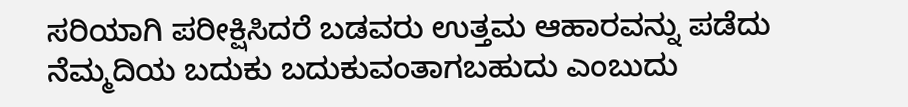ಸರಿಯಾಗಿ ಪರೀಕ್ಷಿಸಿದರೆ ಬಡವರು ಉತ್ತಮ ಆಹಾರವನ್ನು ಪಡೆದು ನೆಮ್ಮದಿಯ ಬದುಕು ಬದುಕುವಂತಾಗಬಹುದು ಎಂಬುದು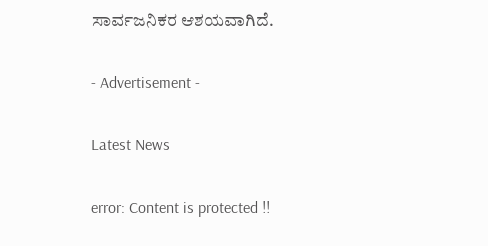ಸಾರ್ವಜನಿಕರ ಆಶಯವಾಗಿದೆ.

- Advertisement -

Latest News

error: Content is protected !!